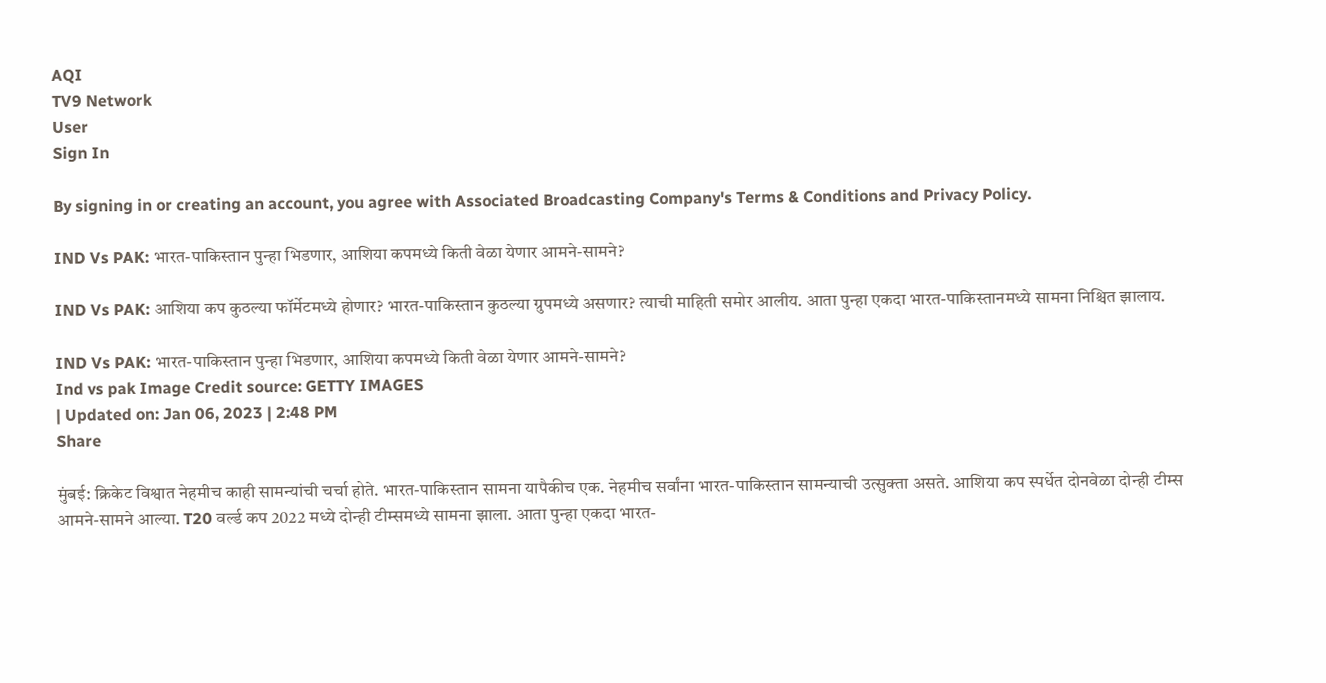AQI
TV9 Network
User
Sign In

By signing in or creating an account, you agree with Associated Broadcasting Company's Terms & Conditions and Privacy Policy.

IND Vs PAK: भारत-पाकिस्तान पुन्हा भिडणार, आशिया कपमध्ये किती वेळा येणार आमने-सामने?

IND Vs PAK: आशिया कप कुठल्या फॉर्मेटमध्ये होणार? भारत-पाकिस्तान कुठल्या ग्रुपमध्ये असणार? त्याची माहिती समोर आलीय. आता पुन्हा एकदा भारत-पाकिस्तानमध्ये सामना निश्चित झालाय.

IND Vs PAK: भारत-पाकिस्तान पुन्हा भिडणार, आशिया कपमध्ये किती वेळा येणार आमने-सामने?
Ind vs pak Image Credit source: GETTY IMAGES
| Updated on: Jan 06, 2023 | 2:48 PM
Share

मुंबई: क्रिकेट विश्वात नेहमीच काही सामन्यांची चर्चा होते. भारत-पाकिस्तान सामना यापैकीच एक. नेहमीच सर्वांना भारत-पाकिस्तान सामन्याची उत्सुक्ता असते. आशिया कप स्पर्धेत दोनवेळा दोन्ही टीम्स आमने-सामने आल्या. T20 वर्ल्ड कप 2022 मध्ये दोन्ही टीम्समध्ये सामना झाला. आता पुन्हा एकदा भारत-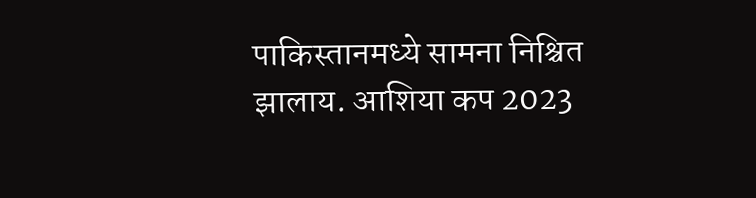पाकिस्तानमध्ये सामना निश्चित झालाय. आशिया कप 2023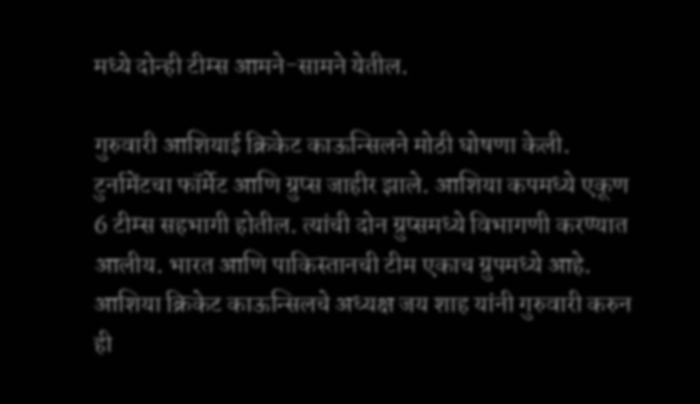मध्ये दोन्ही टीम्स आमने-सामने येतील.

गुरुवारी आशियाई क्रिकेट काऊन्सिलने मोठी घोषणा केली. टुर्नामेंटचा फॉर्मेट आणि ग्रुप्स जाहीर झाले. आशिया कपमध्ये एकूण 6 टीम्स सहभागी होतील. त्यांची दोन ग्रुप्समध्ये विभागणी करण्यात आलीय. भारत आणि पाकिस्तानची टीम एकाच ग्रुपमध्ये आहे. आशिया क्रिकेट काऊन्सिलचे अध्यक्ष जय शाह यांनी गुरुवारी करुन ही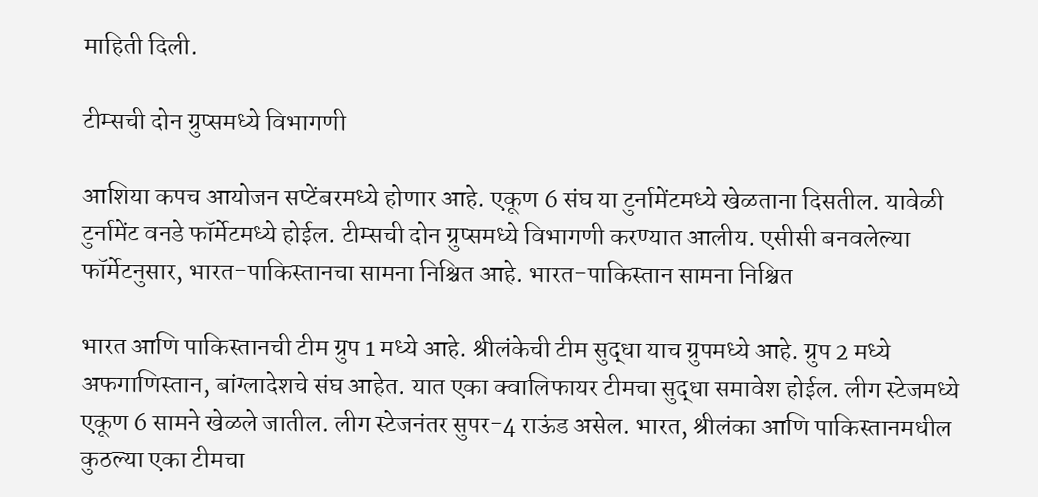माहिती दिली.

टीम्सची दोन ग्रुप्समध्ये विभागणी

आशिया कपच आयोजन सप्टेंबरमध्ये होणार आहे. एकूण 6 संघ या टुर्नामेंटमध्ये खेळताना दिसतील. यावेळी टुर्नामेंट वनडे फॉर्मेटमध्ये होईल. टीम्सची दोन ग्रुप्समध्ये विभागणी करण्यात आलीय. एसीसी बनवलेल्या फॉर्मेटनुसार, भारत-पाकिस्तानचा सामना निश्चित आहे. भारत-पाकिस्तान सामना निश्चित

भारत आणि पाकिस्तानची टीम ग्रुप 1 मध्ये आहे. श्रीलंकेची टीम सुद्धा याच ग्रुपमध्ये आहे. ग्रुप 2 मध्ये अफगाणिस्तान, बांग्लादेशचे संघ आहेत. यात एका क्वालिफायर टीमचा सुद्धा समावेश होईल. लीग स्टेजमध्ये एकूण 6 सामने खेळले जातील. लीग स्टेजनंतर सुपर-4 राऊंड असेल. भारत, श्रीलंका आणि पाकिस्तानमधील कुठल्या एका टीमचा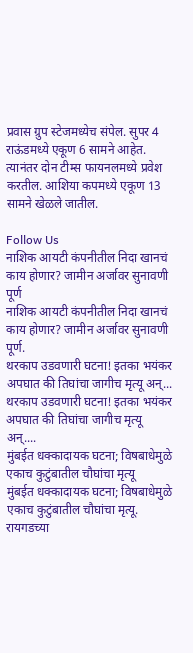प्रवास ग्रुप स्टेजमध्येच संपेल. सुपर 4 राऊंडमध्ये एकूण 6 सामने आहेत. त्यानंतर दोन टीम्स फायनलमध्ये प्रवेश करतील. आशिया कपमध्ये एकूण 13 सामने खेळले जातील.

Follow Us
नाशिक आयटी कंपनीतील निदा खानचं काय होणार? जामीन अर्जावर सुनावणी पूर्ण
नाशिक आयटी कंपनीतील निदा खानचं काय होणार? जामीन अर्जावर सुनावणी पूर्ण.
थरकाप उडवणारी घटना! इतका भयंकर अपघात की तिघांचा जागीच मृत्यू अन्...
थरकाप उडवणारी घटना! इतका भयंकर अपघात की तिघांचा जागीच मृत्यू अन्....
मुंबईत धक्कादायक घटना; विषबाधेमुळे एकाच कुटुंबातील चौघांचा मृत्यू
मुंबईत धक्कादायक घटना; विषबाधेमुळे एकाच कुटुंबातील चौघांचा मृत्यू.
रायगडच्या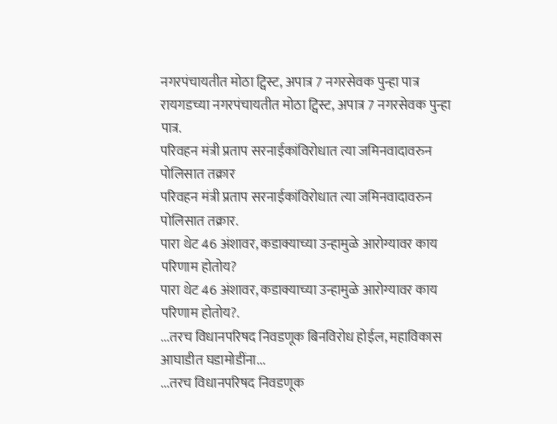नगरपंचायतीत मोठा ट्विस्ट, अपात्र 7 नगरसेवक पुन्हा पात्र
रायगडच्या नगरपंचायतीत मोठा ट्विस्ट, अपात्र 7 नगरसेवक पुन्हा पात्र.
परिवहन मंत्री प्रताप सरनाईकांविरोधात त्या जमिनवादावरुन पोलिसात तक्रार
परिवहन मंत्री प्रताप सरनाईकांविरोधात त्या जमिनवादावरुन पोलिसात तक्रार.
पारा थेट 46 अंशावर, कडाक्याच्या उन्हामुळे आरोग्यावर काय परिणाम होतोय?
पारा थेट 46 अंशावर, कडाक्याच्या उन्हामुळे आरोग्यावर काय परिणाम होतोय?.
...तरच विधानपरिषद निवडणूक बिनविरोध होईल, महाविकास आघाडीत घडामोडींना...
...तरच विधानपरिषद निवडणूक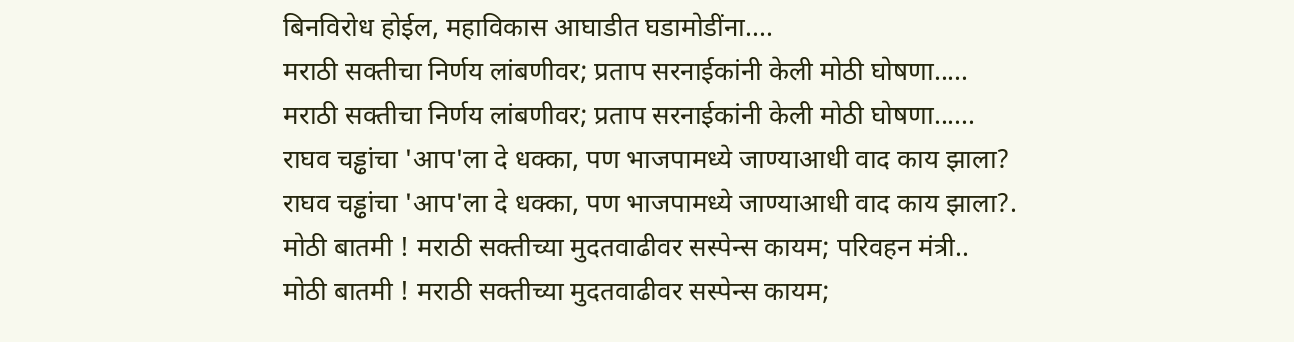बिनविरोध होईल, महाविकास आघाडीत घडामोडींना....
मराठी सक्तीचा निर्णय लांबणीवर; प्रताप सरनाईकांनी केली मोठी घोषणा.....
मराठी सक्तीचा निर्णय लांबणीवर; प्रताप सरनाईकांनी केली मोठी घोषणा......
राघव चड्ढांचा 'आप'ला दे धक्का, पण भाजपामध्ये जाण्याआधी वाद काय झाला?
राघव चड्ढांचा 'आप'ला दे धक्का, पण भाजपामध्ये जाण्याआधी वाद काय झाला?.
मोठी बातमी ! मराठी सक्तीच्या मुदतवाढीवर सस्पेन्स कायम; परिवहन मंत्री..
मोठी बातमी ! मराठी सक्तीच्या मुदतवाढीवर सस्पेन्स कायम;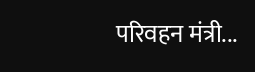परिवहन मंत्री...